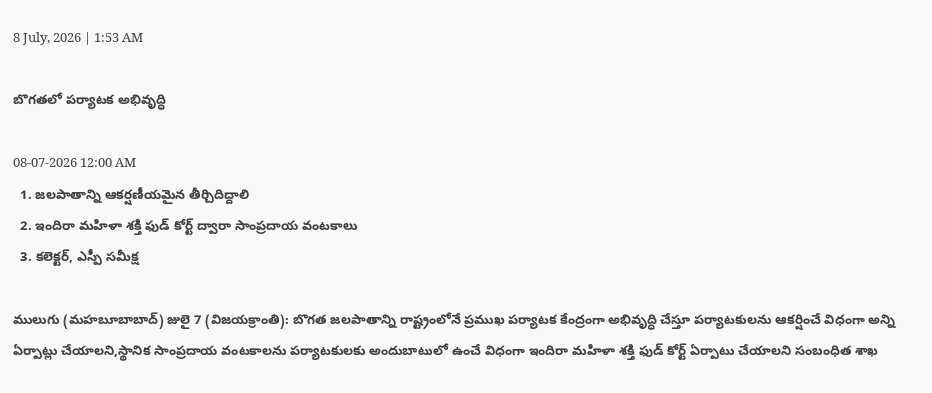8 July, 2026 | 1:53 AM

బొగతలో పర్యాటక అభివృద్ధి

08-07-2026 12:00 AM
  1. జలపాతాన్ని ఆకర్షణీయమైన తీర్చిదిద్దాలి
  2. ఇందిరా మహిళా శక్తి ఫుడ్ కోర్ట్ ద్వారా సాంప్రదాయ వంటకాలు
  3. కలెక్టర్, ఎస్పీ సమీక్ష

ములుగు (మహబూబాబాద్) జులై 7 (విజయక్రాంతి): బొగత జలపాతాన్ని రాష్ట్రంలోనే ప్రముఖ పర్యాటక కేంద్రంగా అభివృద్ధి చేస్తూ పర్యాటకులను ఆకర్షించే విధంగా అన్ని ఏర్పాట్లు చేయాలని,స్థానిక సాంప్రదాయ వంటకాలను పర్యాటకులకు అందుబాటులో ఉంచే విధంగా ఇందిరా మహిళా శక్తి ఫుడ్ కోర్ట్ ఏర్పాటు చేయాలని సంబంధిత శాఖ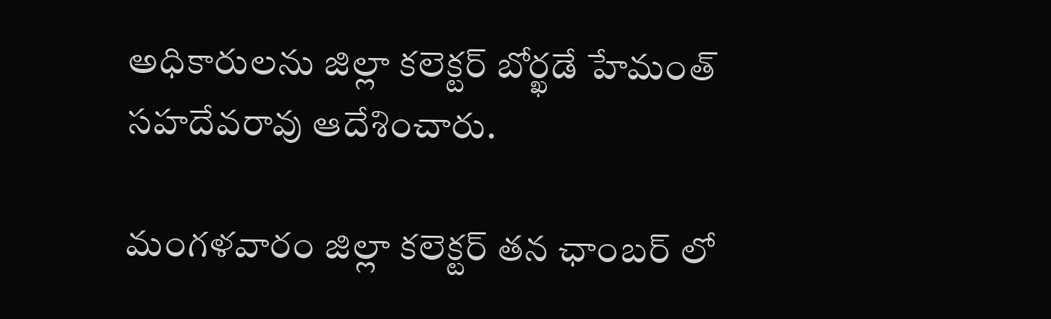అధికారులను జిల్లా కలెక్టర్ బోర్ఖడే హేమంత్ సహదేవరావు ఆదేశించారు.

మంగళవారం జిల్లా కలెక్టర్ తన ఛాంబర్ లో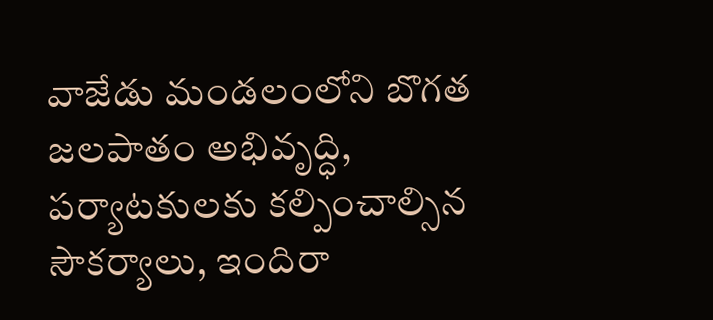వాజేడు మండలంలోని బొగత జలపాతం అభివృద్ధి, పర్యాటకులకు కల్పించాల్సిన సౌకర్యాలు, ఇందిరా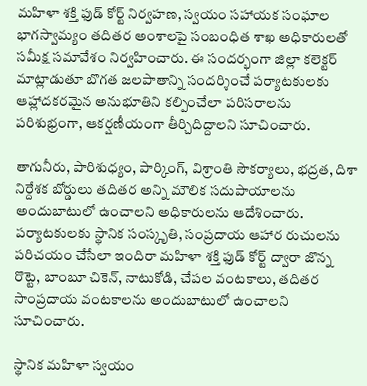మహిళా శక్తి ఫుడ్ కోర్ట్ నిర్వహణ, స్వయం సహాయక సంఘాల భాగస్వామ్యం తదితర అంశాలపై సంబంధిత శాఖ అధికారులతో సమీక్ష సమావేశం నిర్వహించారు. ఈ సందర్భంగా జిల్లా కలెక్టర్ మాట్లాడుతూ బొగత జలపాతాన్ని సందర్శించే పర్యాటకులకు ఆహ్లాదకరమైన అనుభూతిని కల్పించేలా పరిసరాలను పరిశుభ్రంగా, ఆకర్షణీయంగా తీర్చిదిద్దాలని సూచించారు.

తాగునీరు, పారిశుధ్యం, పార్కింగ్, విశ్రాంతి సౌకర్యాలు, భద్రత, దిశా నిర్దేశక బోర్డులు తదితర అన్ని మౌలిక సదుపాయాలను అందుబాటులో ఉంచాలని అధికారులను ఆదేశించారు. పర్యాటకులకు స్థానిక సంస్కృతి, సంప్రదాయ ఆహార రుచులను పరిచయం చేసేలా ఇందిరా మహిళా శక్తి ఫుడ్ కోర్ట్ ద్వారా జొన్న రొట్టె, బాంబూ చికెన్, నాటుకోడి, చేపల వంటకాలు, తదితర సాంప్రదాయ వంటకాలను అందుబాటులో ఉంచాలని సూచించారు.

స్థానిక మహిళా స్వయం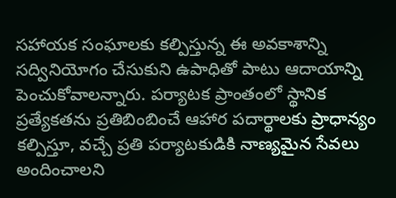సహాయక సంఘాలకు కల్పిస్తున్న ఈ అవకాశాన్ని సద్వినియోగం చేసుకుని ఉపాధితో పాటు ఆదాయాన్ని పెంచుకోవాలన్నారు. పర్యాటక ప్రాంతంలో స్థానిక ప్రత్యేకతను ప్రతిబింబించే ఆహార పదార్థాలకు ప్రాధాన్యం కల్పిస్తూ, వచ్చే ప్రతి పర్యాటకుడికి నాణ్యమైన సేవలు అందించాలని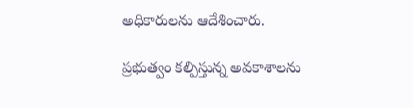అధికారులను ఆదేశించారు.

ప్రభుత్వం కల్పిస్తున్న అవకాశాలను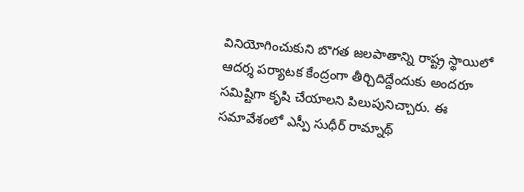వినియోగించుకుని బొగత జలపాతాన్ని రాష్ట్ర స్థాయిలో ఆదర్శ పర్యాటక కేంద్రంగా తీర్చిదిద్దేందుకు అందరూ సమిష్టిగా కృషి చేయాలని పిలుపునిచ్చారు. ఈ సమావేశంలో ఎస్పీ సుధీర్ రామ్నాథ్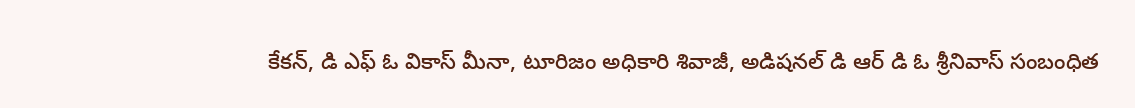కేకన్, డి ఎఫ్ ఓ వికాస్ మీనా, టూరిజం అధికారి శివాజీ, అడిషనల్ డి ఆర్ డి ఓ శ్రీనివాస్ సంబంధిత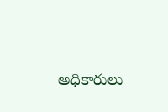అధికారులు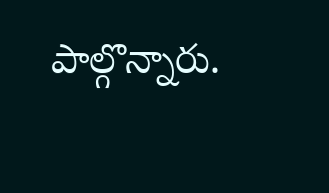పాల్గొన్నారు.